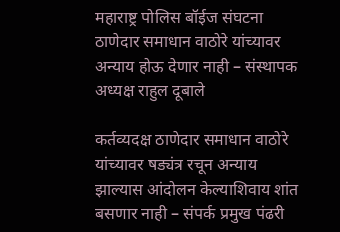महाराष्ट्र पोलिस बॉईज संघटना ठाणेदार समाधान वाठोरे यांच्यावर अन्याय होऊ देणार नाही – संस्थापक अध्यक्ष राहुल दूबाले

कर्तव्यदक्ष ठाणेदार समाधान वाठोरे यांच्यावर षड्यंत्र रचून अन्याय झाल्यास आंदोलन केल्याशिवाय शांत बसणार नाही – संपर्क प्रमुख पंढरी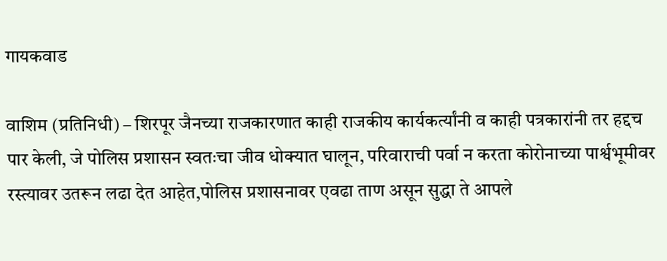गायकवाड

वाशिम (प्रतिनिधी) – शिरपूर जैनच्या राजकारणात काही राजकीय कार्यकर्त्यांनी व काही पत्रकारांनी तर हद्दच पार केली, जे पोलिस प्रशासन स्वतःचा जीव धोक्यात घालून, परिवाराची पर्वा न करता कोरोनाच्या पार्श्वभूमीवर रस्त्यावर उतरून लढा देत आहेत,पोलिस प्रशासनावर एवढा ताण असून सुद्धा ते आपले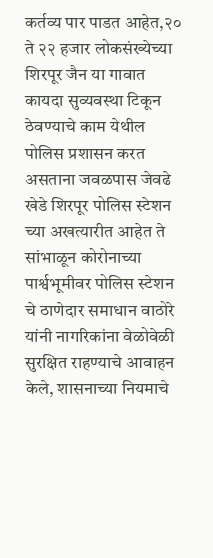कर्तव्य पार पाडत आहेत,२० ते २२ हजार लोकसंख्येच्या शिरपूर जैन या गावात कायदा सुव्यवस्था टिकून ठेवण्याचे काम येथील पोलिस प्रशासन करत असताना जवळपास जेवढे खेडे शिरपूर पोलिस स्टेशन च्या अखत्यारीत आहेत ते सांभाळून कोरोनाच्या पार्श्वभूमीवर पोलिस स्टेशन चे ठाणेदार समाधान वाठोरे यांनी नागरिकांना वेळोवेळी सुरक्षित राहण्याचे आवाहन केले, शासनाच्या नियमाचे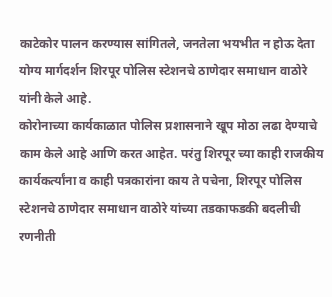काटेकोर पालन करण्यास सांगितले, जनतेला भयभीत न होऊ देता योग्य मार्गदर्शन शिरपूर पोलिस स्टेशनचे ठाणेदार समाधान वाठोरे यांनी केले आहे.
कोरोनाच्या कार्यकाळात पोलिस प्रशासनाने खूप मोठा लढा देण्याचे काम केले आहे आणि करत आहेत. परंतु शिरपूर च्या काही राजकीय कार्यकर्त्यांना व काही पत्रकारांना काय ते पचेना, शिरपूर पोलिस स्टेशनचे ठाणेदार समाधान वाठोरे यांच्या तडकाफडकी बदलीची रणनीती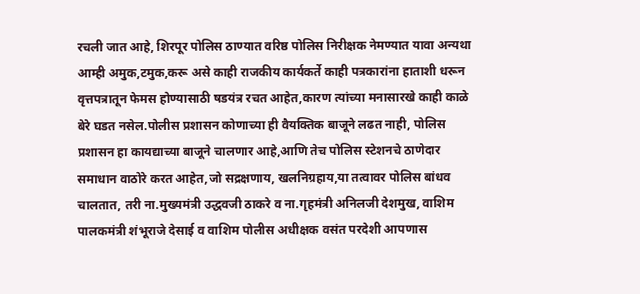रचली जात आहे, शिरपूर पोलिस ठाण्यात वरिष्ठ पोलिस निरीक्षक नेमण्यात यावा अन्यथा आम्ही अमुक,टमुक,करू असे काही राजकीय कार्यकर्ते काही पत्रकारांना हाताशी धरून वृत्तपत्रातून फेमस होण्यासाठी षडयंत्र रचत आहेत,कारण त्यांच्या मनासारखे काही काळे बेरे घडत नसेल.पोलीस प्रशासन कोणाच्या ही वैयक्तिक बाजूने लढत नाही, पोलिस प्रशासन हा कायद्याच्या बाजूने चालणार आहे,आणि तेच पोलिस स्टेशनचे ठाणेदार समाधान वाठोरे करत आहेत,जो सद्रक्षणाय, खलनिग्रहाय,या तत्वावर पोलिस बांधव चालतात, तरी ना.मुख्यमंत्री उद्धवजी ठाकरे व ना.गृहमंत्री अनिलजी देशमुख, वाशिम पालकमंत्री शंभूराजे देसाई व वाशिम पोलीस अधीक्षक वसंत परदेशी आपणास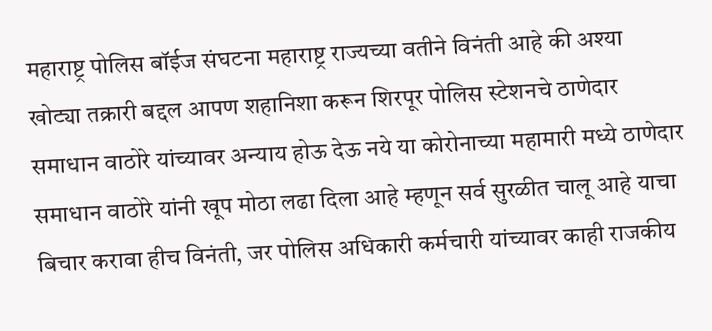महाराष्ट्र पोलिस बॉईज संघटना महाराष्ट्र राज्यच्या वतीने विनंती आहे की अश्या खोट्या तक्रारी बद्दल आपण शहानिशा करून शिरपूर पोलिस स्टेशनचे ठाणेदार समाधान वाठोरे यांच्यावर अन्याय होऊ देऊ नये या कोरोनाच्या महामारी मध्ये ठाणेदार समाधान वाठोरे यांनी खूप मोठा लढा दिला आहे म्हणून सर्व सुरळीत चालू आहे याचा बिचार करावा हीच विनंती, जर पोलिस अधिकारी कर्मचारी यांच्यावर काही राजकीय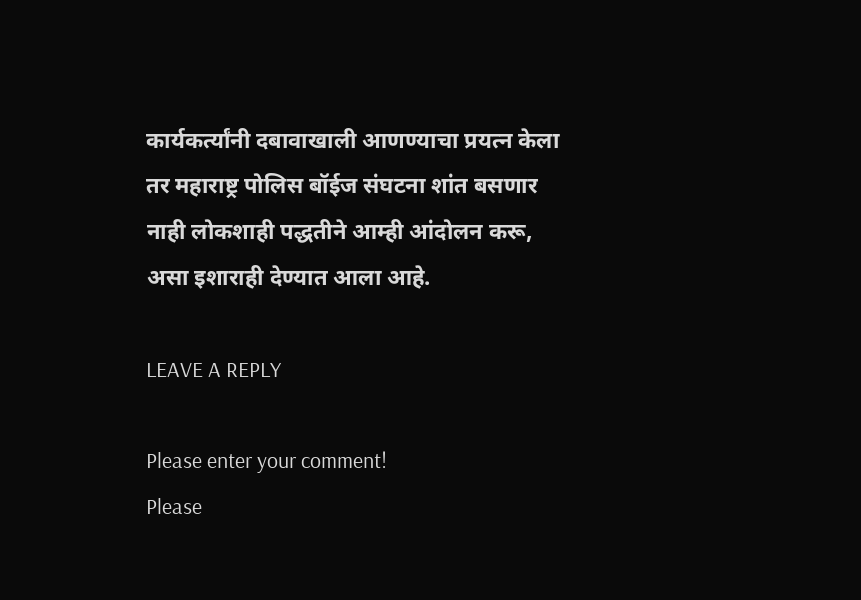कार्यकर्त्यांनी दबावाखाली आणण्याचा प्रयत्न केला तर महाराष्ट्र पोलिस बॉईज संघटना शांत बसणार नाही लोकशाही पद्धतीने आम्ही आंदोलन करू, असा इशाराही देण्यात आला आहे.

LEAVE A REPLY

Please enter your comment!
Please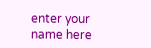enter your name here